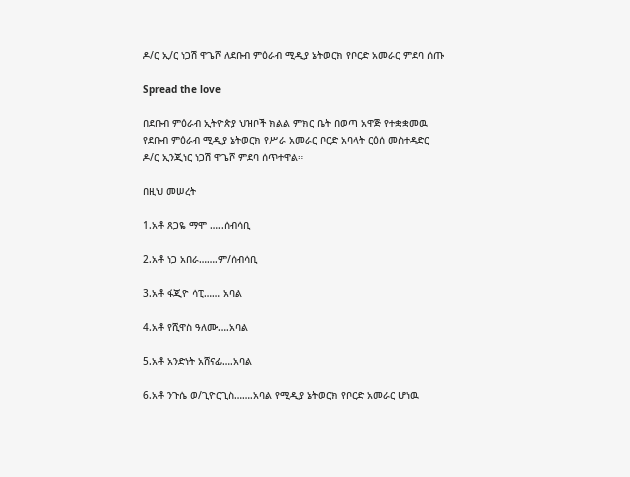ዶ/ር ኢ/ር ነጋሽ ዋጌሾ ለደቡብ ምዕራብ ሚዲያ ኔትወርክ የቦርድ አመራር ምደባ ሰጡ

Spread the love

በደቡብ ምዕራብ ኢትዮጵያ ህዝቦች ክልል ምክር ቤት በወጣ አዋጅ የተቋቋመዉ የደቡብ ምዕራብ ሚዲያ ኔትወርክ የሥራ አመራር ቦርድ አባላት ርዕሰ መስተዳድር ዶ/ር ኢንጂነር ነጋሽ ዋጌሾ ምደባ ሰጥተዋል።

በዚህ መሠረት

1.አቶ ጸጋዬ ማሞ …..ሰብሳቢ

2.አቶ ነጋ አበራ…….ም/ሰብሳቢ

3.አቶ ፋጂዮ ሳፒ…… አባል

4.አቶ የሺዋስ ዓለሙ….አባል

5.አቶ አንድነት አሸናፊ….አባል

6.አቶ ንጉሴ ወ/ጊዮርጊስ…….አባል የሚዲያ ኔትወርክ የቦርድ አመራር ሆነዉ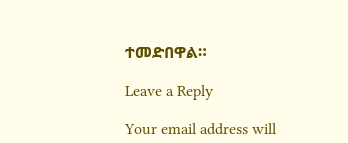ተመድበዋል።

Leave a Reply

Your email address will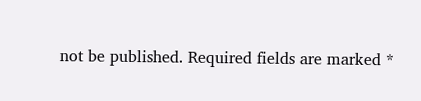not be published. Required fields are marked *